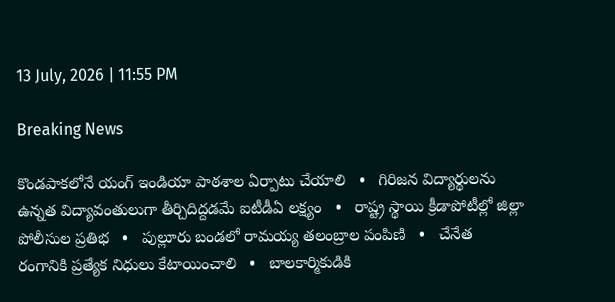13 July, 2026 | 11:55 PM

Breaking News

కొండపాకలోనే యంగ్ ఇండియా పాఠశాల ఏర్పాటు చేయాలి   •   గిరిజన విద్యార్థులను ఉన్నత విద్యావంతులుగా తీర్చిదిద్దడమే ఐటీడీఏ లక్ష్యం   •   రాష్ట్ర స్థాయి క్రీడాపోటీల్లో జిల్లా పోలీసుల ప్రతిభ   •   పుల్లూరు బండలో రామయ్య తలంబ్రాల పంపిణి   •   చేనేత రంగానికి ప్రత్యేక నిధులు కేటాయించాలి   •   బాలకార్మికుడికి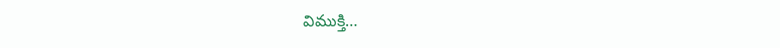విముక్తి…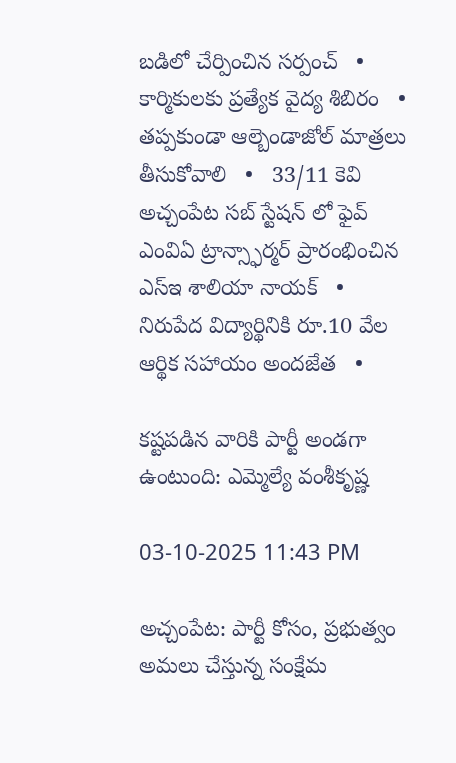బడిలో చేర్పించిన సర్పంచ్   •   కార్మికులకు ప్రత్యేక వైద్య శిబిరం   •   తప్పకుండా ఆల్బెండాజోల్ మాత్రలు తీసుకోవాలి   •   33/11 కెవి అచ్చంపేట సబ్ స్టేషన్ లో ఫైవ్ ఎంవిఏ ట్రాన్స్ఫార్మర్ ప్రారంభించిన ఎస్ఇ శాలియా నాయక్   •   నిరుపేద విద్యార్థినికి రూ.10 వేల ఆర్థిక సహాయం అందజేత   •

కష్టపడిన వారికి పార్టీ అండగా ఉంటుంది: ఎమ్మెల్యే వంశీకృష్ణ

03-10-2025 11:43 PM

అచ్చంపేట: పార్టీ కోసం, ప్రభుత్వం అమలు చేస్తున్న సంక్షేమ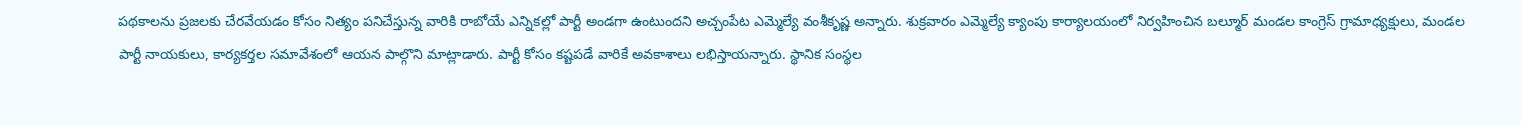పథకాలను ప్రజలకు చేరవేయడం కోసం నిత్యం పనిచేస్తున్న వారికి రాబోయే ఎన్నికల్లో పార్టీ అండగా ఉంటుందని అచ్చంపేట ఎమ్మెల్యే వంశీకృష్ణ అన్నారు. శుక్రవారం ఎమ్మెల్యే క్యాంపు కార్యాలయంలో నిర్వహించిన బల్మూర్ మండల కాంగ్రెస్ గ్రామాధ్యక్షులు, మండల పార్టీ నాయకులు, కార్యకర్తల సమావేశంలో ఆయన పాల్గొని మాట్లాడారు. పార్టీ కోసం కష్టపడే వారికే అవకాశాలు లభిస్తాయన్నారు. స్థానిక సంస్థల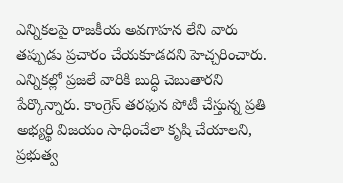ఎన్నికలపై రాజకీయ అవగాహన లేని వారు తప్పుడు ప్రచారం చేయకూడదని హెచ్చరించారు. ఎన్నికల్లో ప్రజలే వారికి బుద్ధి చెబుతారని పేర్కొన్నారు. కాంగ్రెస్ తరఫున పోటీ చేస్తున్న ప్రతి అభ్యర్థి విజయం సాధించేలా కృషి చేయాలని, ప్రభుత్వ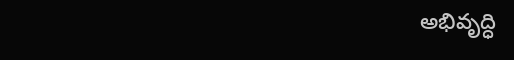అభివృద్ధి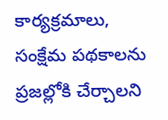కార్యక్రమాలు, సంక్షేమ పథకాలను ప్రజల్లోకి చేర్చాలని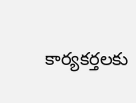కార్యకర్తలకు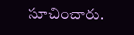సూచించారు.